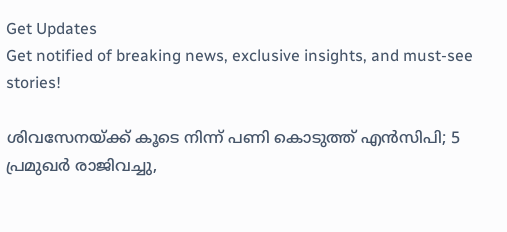Get Updates
Get notified of breaking news, exclusive insights, and must-see stories!

ശിവസേനയ്ക്ക് കൂടെ നിന്ന് പണി കൊടുത്ത് എന്‍സിപി; 5 പ്രമുഖര്‍ രാജിവച്ചു,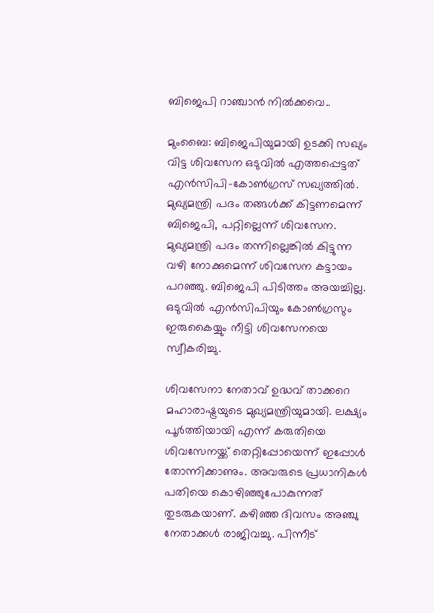ബിജെപി റാഞ്ചാന്‍ നില്‍ക്കവെ..

മുംബൈ: ബിജെപിയുമായി ഉടക്കി സഖ്യം വിട്ട ശിവസേന ഒടുവില്‍ എത്തപ്പെട്ടത് എന്‍സിപി-കോണ്‍ഗ്രസ് സഖ്യത്തില്‍. മുഖ്യമന്ത്രി പദം തങ്ങള്‍ക്ക് കിട്ടണമെന്ന് ബിജെപി, പറ്റില്ലെന്ന് ശിവസേന. മുഖ്യമന്ത്രി പദം തന്നില്ലെങ്കില്‍ കിട്ടുന്ന വഴി നോക്കുമെന്ന് ശിവസേന കട്ടായം പറഞ്ഞു. ബിജെപി പിടിത്തം അയച്ചില്ല. ഒടുവില്‍ എന്‍സിപിയും കോണ്‍ഗ്രസും ഇരുകൈയ്യും നീട്ടി ശിവസേനയെ സ്വീകരിച്ചു.

ശിവസേനാ നേതാവ് ഉദ്ധവ് താക്കറെ മഹാരാഷ്ട്രയുടെ മുഖ്യമന്ത്രിയുമായി. ലക്ഷ്യം പൂര്‍ത്തിയായി എന്ന് കരുതിയെ ശിവസേനയ്ക്ക് തെറ്റിപ്പോയെന്ന് ഇപ്പോള്‍ തോന്നിക്കാണും. അവരുടെ പ്രധാനികള്‍ പതിയെ കൊഴിഞ്ഞുപോകുന്നത് തുടരുകയാണ്. കഴിഞ്ഞ ദിവസം അഞ്ചു നേതാക്കള്‍ രാജിവച്ചു. പിന്നീട്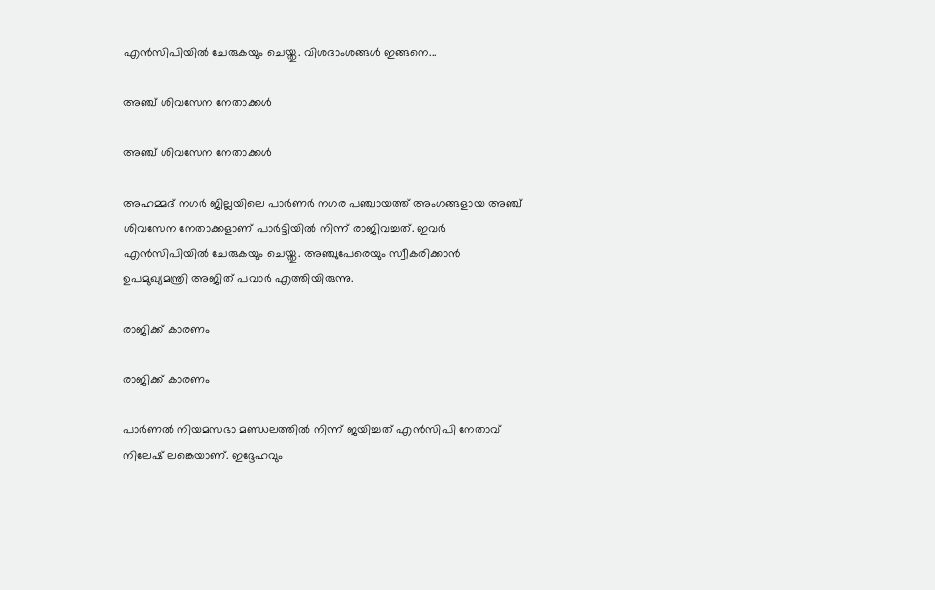എന്‍സിപിയില്‍ ചേരുകയും ചെയ്തു. വിശദാംശങ്ങള്‍ ഇങ്ങനെ...

അഞ്ച് ശിവസേന നേതാക്കള്‍

അഞ്ച് ശിവസേന നേതാക്കള്‍

അഹമ്മദ് നഗര്‍ ജില്ലയിലെ പാര്‍ണര്‍ നഗര പഞ്ചായത്ത് അംഗങ്ങളായ അഞ്ച് ശിവസേന നേതാക്കളാണ് പാര്‍ട്ടിയില്‍ നിന്ന് രാജിവച്ചത്. ഇവര്‍ എന്‍സിപിയില്‍ ചേരുകയും ചെയ്തു. അഞ്ചുപേരെയും സ്വീകരിക്കാന്‍ ഉപമുഖ്യമന്ത്രി അജിത് പവാര്‍ എത്തിയിരുന്നു.

രാജിക്ക് കാരണം

രാജിക്ക് കാരണം

പാര്‍ണല്‍ നിയമസഭാ മണ്ഡലത്തില്‍ നിന്ന് ജയിച്ചത് എന്‍സിപി നേതാവ് നിലേഷ് ലങ്കെയാണ്. ഇദ്ദേഹവും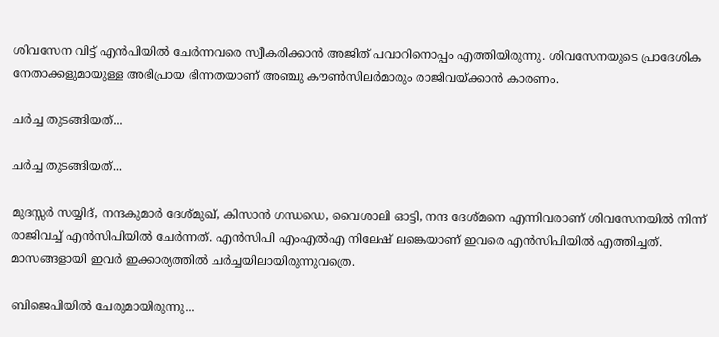ശിവസേന വിട്ട് എന്‍പിയില്‍ ചേര്‍ന്നവരെ സ്വീകരിക്കാന്‍ അജിത് പവാറിനൊപ്പം എത്തിയിരുന്നു. ശിവസേനയുടെ പ്രാദേശിക നേതാക്കളുമായുള്ള അഭിപ്രായ ഭിന്നതയാണ് അഞ്ചു കൗണ്‍സിലര്‍മാരും രാജിവയ്ക്കാന്‍ കാരണം.

ചര്‍ച്ച തുടങ്ങിയത്...

ചര്‍ച്ച തുടങ്ങിയത്...

മുദസ്സര്‍ സയ്യിദ്, നന്ദകുമാര്‍ ദേശ്മുഖ്, കിസാന്‍ ഗന്ധഡെ, വൈശാലി ഓട്ടി, നന്ദ ദേശ്മനെ എന്നിവരാണ് ശിവസേനയില്‍ നിന്ന് രാജിവച്ച് എന്‍സിപിയില്‍ ചേര്‍ന്നത്. എന്‍സിപി എംഎല്‍എ നിലേഷ് ലങ്കെയാണ് ഇവരെ എന്‍സിപിയില്‍ എത്തിച്ചത്. മാസങ്ങളായി ഇവര്‍ ഇക്കാര്യത്തില്‍ ചര്‍ച്ചയിലായിരുന്നുവത്രെ.

ബിജെപിയില്‍ ചേരുമായിരുന്നു...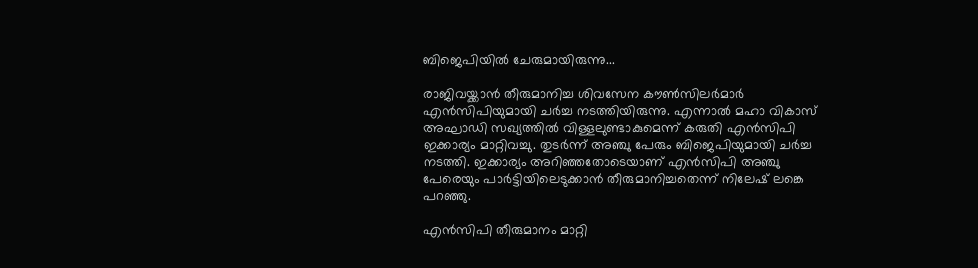ബിജെപിയില്‍ ചേരുമായിരുന്നു...

രാജിവയ്ക്കാന്‍ തീരുമാനിച്ച ശിവസേന കൗണ്‍സിലര്‍മാര്‍ എന്‍സിപിയുമായി ചര്‍ച്ച നടത്തിയിരുന്നു. എന്നാല്‍ മഹാ വികാസ് അഘാഡി സഖ്യത്തില്‍ വിള്ളലുണ്ടാകുമെന്ന് കരുതി എന്‍സിപി ഇക്കാര്യം മാറ്റിവച്ചു. തുടര്‍ന്ന് അഞ്ചു പേരും ബിജെപിയുമായി ചര്‍ച്ച നടത്തി. ഇക്കാര്യം അറിഞ്ഞതോടെയാണ് എന്‍സിപി അഞ്ചു പേരെയും പാര്‍ട്ടിയിലെടുക്കാന്‍ തീരുമാനിച്ചതെന്ന് നിലേഷ് ലങ്കെ പറഞ്ഞു.

എന്‍സിപി തീരുമാനം മാറ്റി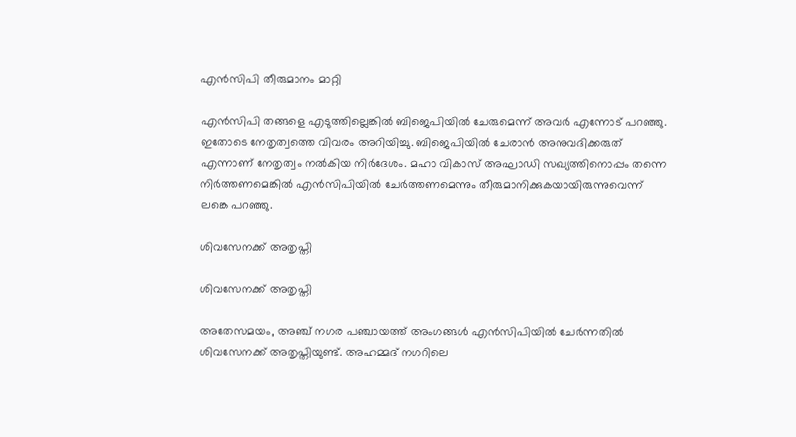എന്‍സിപി തീരുമാനം മാറ്റി

എന്‍സിപി തങ്ങളെ എടുത്തില്ലെങ്കില്‍ ബിജെപിയില്‍ ചേരുമെന്ന് അവര്‍ എന്നോട് പറഞ്ഞു. ഇതോടെ നേതൃത്വത്തെ വിവരം അറിയിച്ചു. ബിജെപിയില്‍ ചേരാന്‍ അനുവദിക്കരുത് എന്നാണ് നേതൃത്വം നല്‍കിയ നിര്‍ദേശം. മഹാ വികാസ് അഘാഡി സഖ്യത്തിനൊപ്പം തന്നെ നിര്‍ത്തണമെങ്കില്‍ എന്‍സിപിയില്‍ ചേര്‍ത്തണമെന്നും തീരുമാനിക്കുകയായിരുന്നുവെന്ന് ലങ്കെ പറഞ്ഞു.

ശിവസേനക്ക് അതൃപ്തി

ശിവസേനക്ക് അതൃപ്തി

അതേസമയം, അഞ്ച് നഗര പഞ്ചായത്ത് അംഗങ്ങള്‍ എന്‍സിപിയില്‍ ചേര്‍ന്നതില്‍ ശിവസേനക്ക് അതൃപ്തിയുണ്ട്. അഹമ്മദ് നഗറിലെ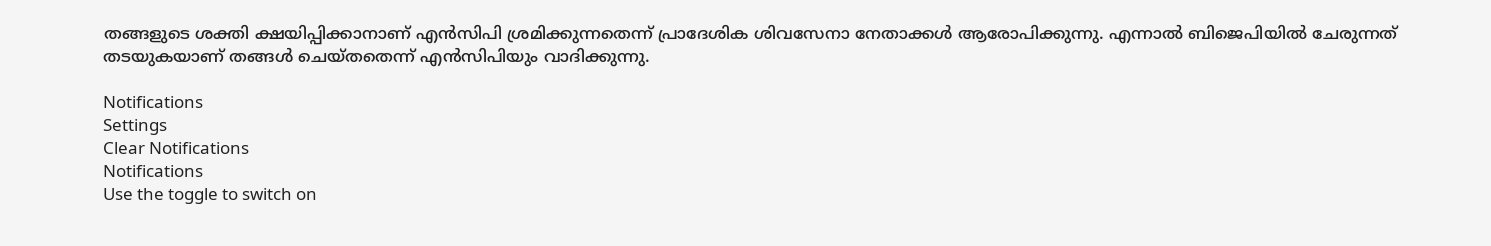തങ്ങളുടെ ശക്തി ക്ഷയിപ്പിക്കാനാണ് എന്‍സിപി ശ്രമിക്കുന്നതെന്ന് പ്രാദേശിക ശിവസേനാ നേതാക്കള്‍ ആരോപിക്കുന്നു. എന്നാല്‍ ബിജെപിയില്‍ ചേരുന്നത് തടയുകയാണ് തങ്ങള്‍ ചെയ്തതെന്ന് എന്‍സിപിയും വാദിക്കുന്നു.

Notifications
Settings
Clear Notifications
Notifications
Use the toggle to switch on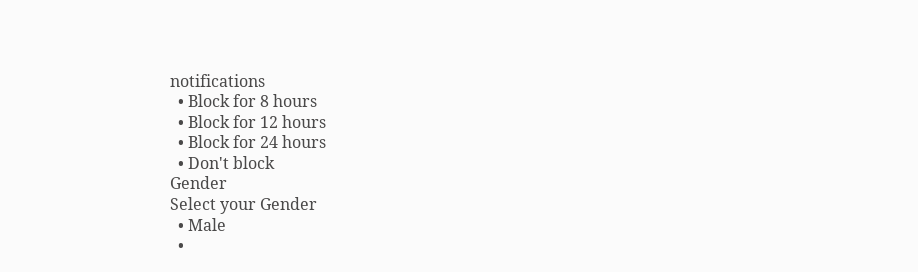notifications
  • Block for 8 hours
  • Block for 12 hours
  • Block for 24 hours
  • Don't block
Gender
Select your Gender
  • Male
  •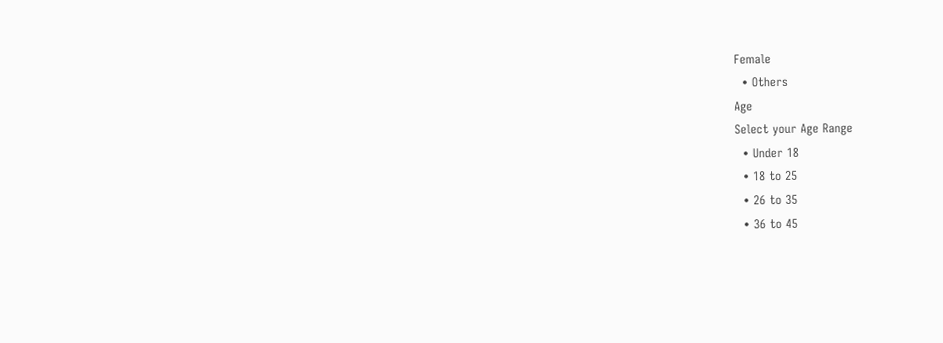Female
  • Others
Age
Select your Age Range
  • Under 18
  • 18 to 25
  • 26 to 35
  • 36 to 45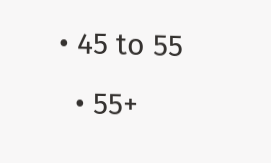• 45 to 55
  • 55+